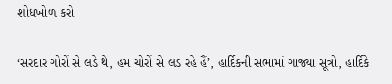શોધખોળ કરો

‘સરદાર ગોરોં સે લડે થે, હમ ચોરોં સે લડ રહે હૈં’, હાર્દિકની સભામાં ગાજ્યા સૂત્રો, હાર્દિકે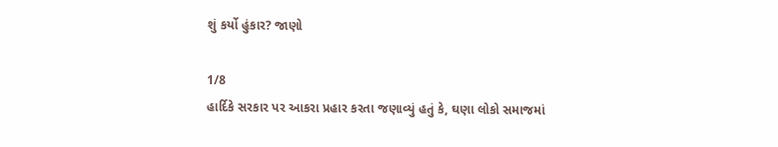શું કર્યો હુંકાર? જાણો

1/8
હાર્દિકે સરકાર પર આકરા પ્રહાર કરતા જણાવ્યું હતું કે, ઘણા લોકો સમાજમાં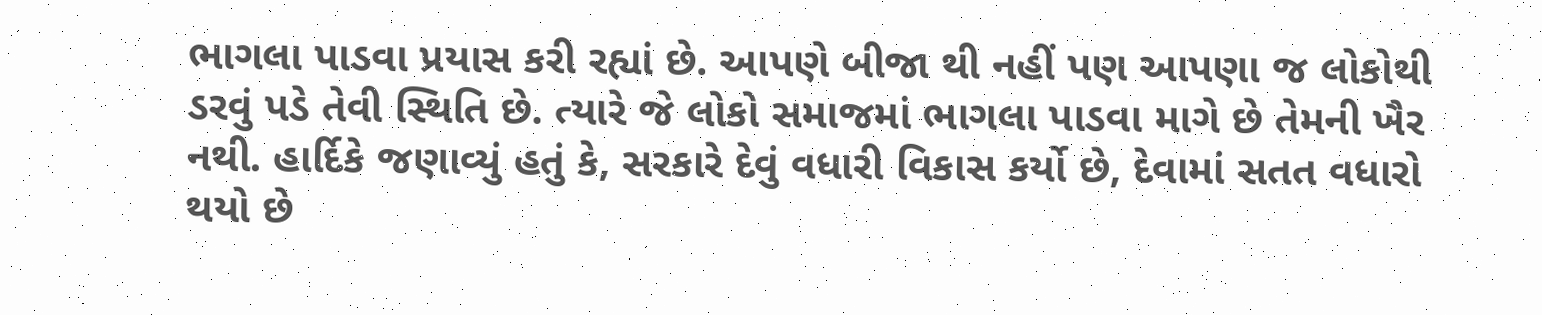ભાગલા પાડવા પ્રયાસ કરી રહ્યાં છે. આપણે બીજા થી નહીં પણ આપણા જ લોકોથી ડરવું પડે તેવી સ્થિતિ છે. ત્યારે જે લોકો સમાજમાં ભાગલા પાડવા માગે છે તેમની ખૈર નથી. હાર્દિકે જણાવ્યું હતું કે, સરકારે દેવું વધારી વિકાસ કર્યો છે, દેવામાં સતત વધારો થયો છે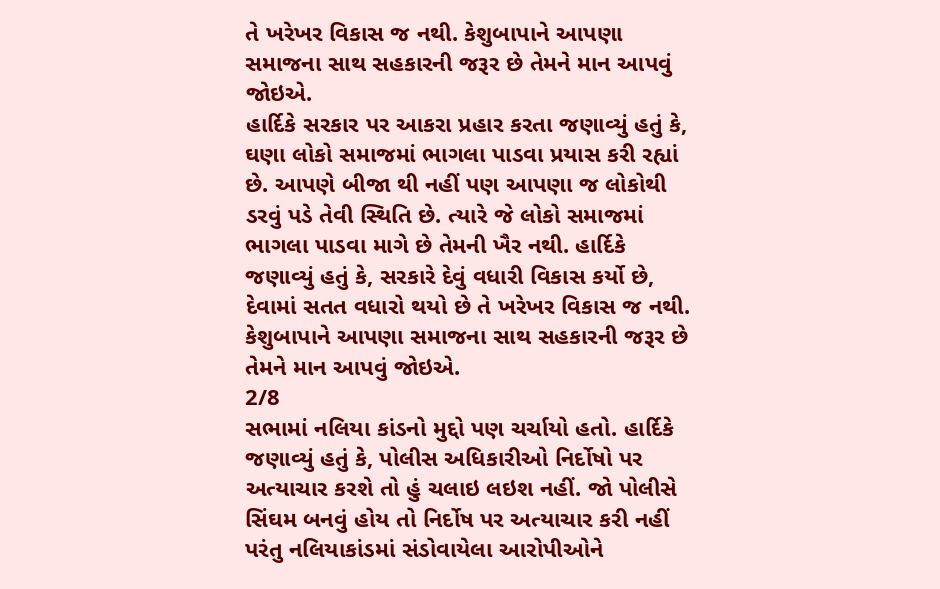તે ખરેખર વિકાસ જ નથી. કેશુબાપાને આપણા સમાજના સાથ સહકારની જરૂર છે તેમને માન આપવું જોઇએ.
હાર્દિકે સરકાર પર આકરા પ્રહાર કરતા જણાવ્યું હતું કે, ઘણા લોકો સમાજમાં ભાગલા પાડવા પ્રયાસ કરી રહ્યાં છે. આપણે બીજા થી નહીં પણ આપણા જ લોકોથી ડરવું પડે તેવી સ્થિતિ છે. ત્યારે જે લોકો સમાજમાં ભાગલા પાડવા માગે છે તેમની ખૈર નથી. હાર્દિકે જણાવ્યું હતું કે, સરકારે દેવું વધારી વિકાસ કર્યો છે, દેવામાં સતત વધારો થયો છે તે ખરેખર વિકાસ જ નથી. કેશુબાપાને આપણા સમાજના સાથ સહકારની જરૂર છે તેમને માન આપવું જોઇએ.
2/8
સભામાં નલિયા કાંડનો મુદ્દો પણ ચર્ચાયો હતો. હાર્દિકે જણાવ્યું હતું કે, પોલીસ અધિકારીઓ નિર્દોષો પર અત્યાચાર કરશે તો હું ચલાઇ લઇશ નહીં. જો પોલીસે સિંઘમ બનવું હોય તો નિર્દોષ પર અત્યાચાર કરી નહીં પરંતુ નલિયાકાંડમાં સંડોવાયેલા આરોપીઓને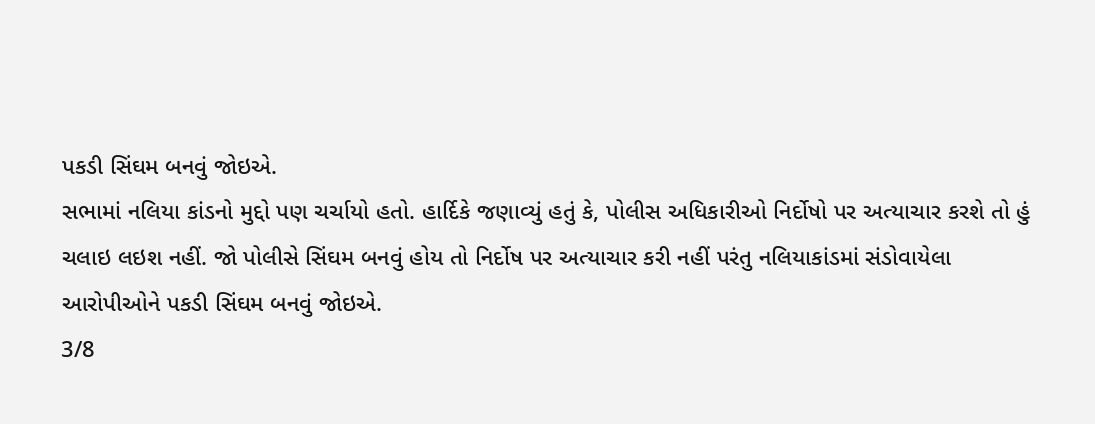પકડી સિંઘમ બનવું જોઇએ.
સભામાં નલિયા કાંડનો મુદ્દો પણ ચર્ચાયો હતો. હાર્દિકે જણાવ્યું હતું કે, પોલીસ અધિકારીઓ નિર્દોષો પર અત્યાચાર કરશે તો હું ચલાઇ લઇશ નહીં. જો પોલીસે સિંઘમ બનવું હોય તો નિર્દોષ પર અત્યાચાર કરી નહીં પરંતુ નલિયાકાંડમાં સંડોવાયેલા આરોપીઓને પકડી સિંઘમ બનવું જોઇએ.
3/8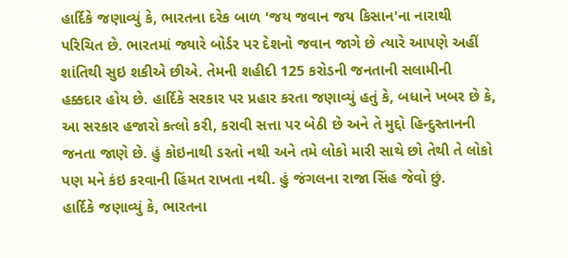હાર્દિકે જણાવ્યું કે, ભારતના દરેક બાળ 'જય જવાન જય કિસાન'ના નારાથી પરિચિત છે. ભારતમાં જ્યારે બોર્ડર પર દેશનો જવાન જાગે છે ત્યારે આપણે અહીં શાંતિથી સુઇ શકીએ છીએ. તેમની શહીદી 125 કરોડની જનતાની સલામીની હક્કદાર હોય છે. હાર્દિકે સરકાર પર પ્રહાર કરતા જણાવ્યું હતું કે, બધાને ખબર છે કે, આ સરકાર હજારો કત્લો કરી, કરાવી સત્તા પર બેઠી છે અને તે મુદ્દો હિન્દુસ્તાનની જનતા જાણે છે. હું કોઇનાથી ડરતો નથી અને તમે લોકો મારી સાથે છો તેથી તે લોકો પણ મને કંઇ કરવાની હિંમત રાખતા નથી. હું જંગલના રાજા સિંહ જેવો છું.
હાર્દિકે જણાવ્યું કે, ભારતના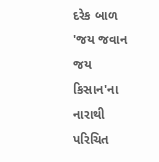દરેક બાળ 'જય જવાન જય કિસાન'ના નારાથી પરિચિત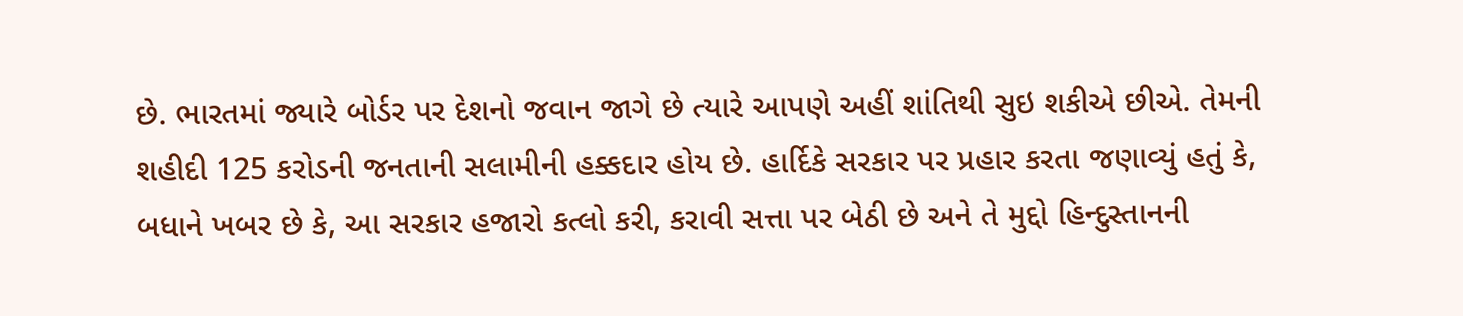છે. ભારતમાં જ્યારે બોર્ડર પર દેશનો જવાન જાગે છે ત્યારે આપણે અહીં શાંતિથી સુઇ શકીએ છીએ. તેમની શહીદી 125 કરોડની જનતાની સલામીની હક્કદાર હોય છે. હાર્દિકે સરકાર પર પ્રહાર કરતા જણાવ્યું હતું કે, બધાને ખબર છે કે, આ સરકાર હજારો કત્લો કરી, કરાવી સત્તા પર બેઠી છે અને તે મુદ્દો હિન્દુસ્તાનની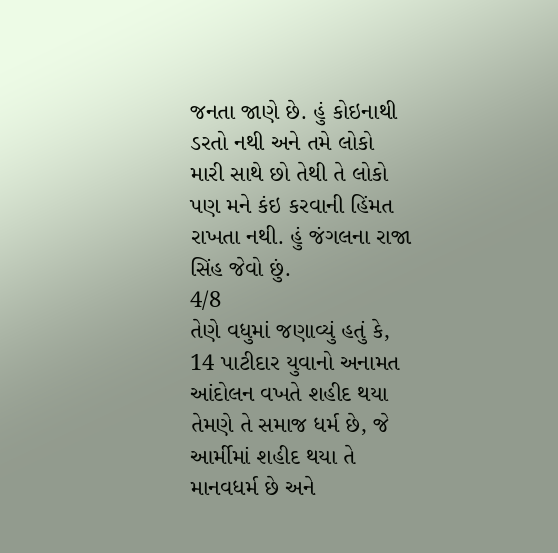જનતા જાણે છે. હું કોઇનાથી ડરતો નથી અને તમે લોકો મારી સાથે છો તેથી તે લોકો પણ મને કંઇ કરવાની હિંમત રાખતા નથી. હું જંગલના રાજા સિંહ જેવો છું.
4/8
તેણે વધુમાં જણાવ્યું હતું કે, 14 પાટીદાર યુવાનો અનામત આંદોલન વખતે શહીદ થયા તેમણે તે સમાજ ધર્મ છે, જે આર્મીમાં શહીદ થયા તે માનવધર્મ છે અને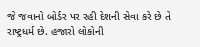જે જવાનો બોર્ડર પર રહી દેશની સેવા કરે છે તે રાષ્ટ્રધર્મ છે. હજારો લોકોની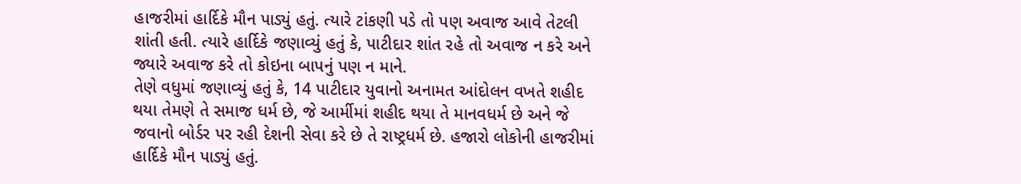હાજરીમાં હાર્દિકે મૌન પાડ્યું હતું. ત્યારે ટાંકણી પડે તો પણ અવાજ આવે તેટલી શાંતી હતી. ત્યારે હાર્દિકે જણાવ્યું હતું કે, પાટીદાર શાંત રહે તો અવાજ ન કરે અને જ્યારે અવાજ કરે તો કોઇના બાપનું પણ ન માને.
તેણે વધુમાં જણાવ્યું હતું કે, 14 પાટીદાર યુવાનો અનામત આંદોલન વખતે શહીદ થયા તેમણે તે સમાજ ધર્મ છે, જે આર્મીમાં શહીદ થયા તે માનવધર્મ છે અને જે જવાનો બોર્ડર પર રહી દેશની સેવા કરે છે તે રાષ્ટ્રધર્મ છે. હજારો લોકોની હાજરીમાં હાર્દિકે મૌન પાડ્યું હતું.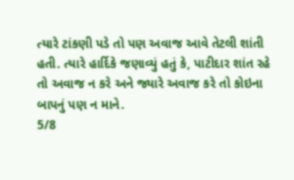ત્યારે ટાંકણી પડે તો પણ અવાજ આવે તેટલી શાંતી હતી. ત્યારે હાર્દિકે જણાવ્યું હતું કે, પાટીદાર શાંત રહે તો અવાજ ન કરે અને જ્યારે અવાજ કરે તો કોઇના બાપનું પણ ન માને.
5/8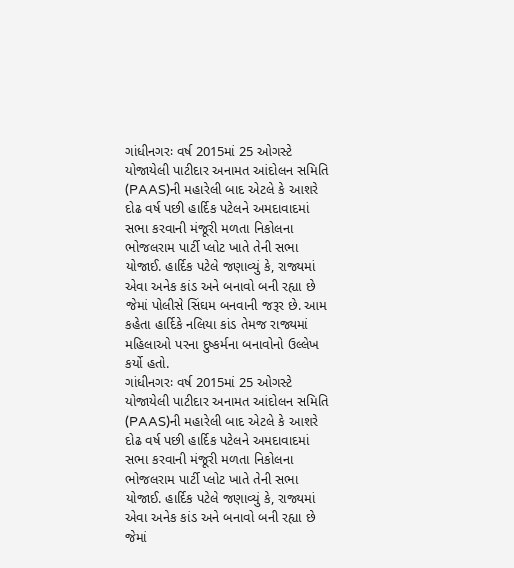ગાંધીનગરઃ વર્ષ 2015માં 25 ઓગસ્ટે યોજાયેલી પાટીદાર અનામત આંદોલન સમિતિ (PAAS)ની મહારેલી બાદ એટલે કે આશરે દોઢ વર્ષ પછી હાર્દિક પટેલને અમદાવાદમાં સભા કરવાની મંજૂરી મળતા નિકોલના ભોજલરામ પાર્ટી પ્લોટ ખાતે તેની સભા યોજાઈ. હાર્દિક પટેલે જણાવ્યું કે, રાજ્યમાં એવા અનેક કાંડ અને બનાવો બની રહ્યા છે જેમાં પોલીસે સિંઘમ બનવાની જરૂર છે. આમ કહેતા હાર્દિકે નલિયા કાંડ તેમજ રાજ્યમાં મહિલાઓ પરના દુષ્કર્મના બનાવોનો ઉલ્લેખ કર્યો હતો.
ગાંધીનગરઃ વર્ષ 2015માં 25 ઓગસ્ટે યોજાયેલી પાટીદાર અનામત આંદોલન સમિતિ (PAAS)ની મહારેલી બાદ એટલે કે આશરે દોઢ વર્ષ પછી હાર્દિક પટેલને અમદાવાદમાં સભા કરવાની મંજૂરી મળતા નિકોલના ભોજલરામ પાર્ટી પ્લોટ ખાતે તેની સભા યોજાઈ. હાર્દિક પટેલે જણાવ્યું કે, રાજ્યમાં એવા અનેક કાંડ અને બનાવો બની રહ્યા છે જેમાં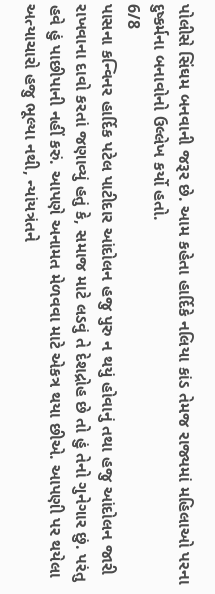પોલીસે સિંઘમ બનવાની જરૂર છે. આમ કહેતા હાર્દિકે નલિયા કાંડ તેમજ રાજ્યમાં મહિલાઓ પરના દુષ્કર્મના બનાવોનો ઉલ્લેખ કર્યો હતો.
6/8
પાસના કન્વિનર હાર્દિક પટેલ પાટીદાર આંદોલન હજુ પુરુ ન થયું હોવાનું તથા હજુ આંદોલન જારી રાખવાના દાવો કરતાં જણાવ્યું હતું કે, સમાજ માટે લડવું તે દેશદ્રોહ છે તો હું તેનો ગુનેગાર છું. પરંતુ હવે હું પાછીપાની નહીં કરું. આપણે અનામત મેળવવા માટે એકત્ર થયા છીએ. આપણી પર થયેલા અત્યાચારો હજુ ભૂલ્યા નથી, ન્યાંયત્રંતને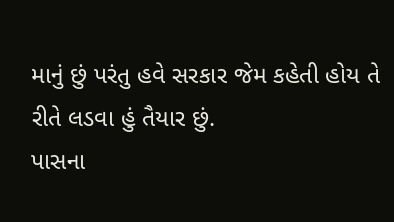માનું છું પરંતુ હવે સરકાર જેમ કહેતી હોય તે રીતે લડવા હું તૈયાર છું.
પાસના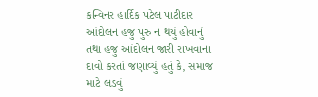કન્વિનર હાર્દિક પટેલ પાટીદાર આંદોલન હજુ પુરુ ન થયું હોવાનું તથા હજુ આંદોલન જારી રાખવાના દાવો કરતાં જણાવ્યું હતું કે, સમાજ માટે લડવું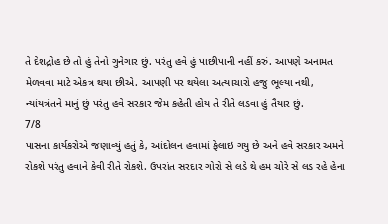તે દેશદ્રોહ છે તો હું તેનો ગુનેગાર છું. પરંતુ હવે હું પાછીપાની નહીં કરું. આપણે અનામત મેળવવા માટે એકત્ર થયા છીએ. આપણી પર થયેલા અત્યાચારો હજુ ભૂલ્યા નથી, ન્યાંયત્રંતને માનું છું પરંતુ હવે સરકાર જેમ કહેતી હોય તે રીતે લડવા હું તૈયાર છું.
7/8
પાસના કાર્યકરોએ જણાવ્યું હતું કે, આંદોલન હવામાં ફેલાઇ ગયુ છે અને હવે સરકાર અમને રોકશે પરંતુ હવાને કેવી રીતે રોકશે. ઉપરાંત સરદાર ગોરો સે લડે થે હમ ચોરે સે લડ રહે હેના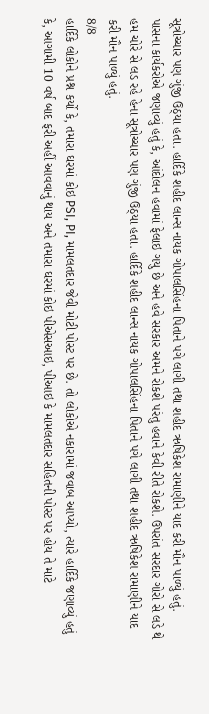સૂત્રોચ્ચાર પણ ગુંજી ઉઠ્યા હતા. હાર્દિકે શહીદ લાન્સ નાયક ગોપાલસિંહના પિતાને પગે લાગી તથા શહીદ ઋષિકેશ રામાણીને યાદ કરી મૌન પાળ્યું હતું.
પાસના કાર્યકરોએ જણાવ્યું હતું કે, આંદોલન હવામાં ફેલાઇ ગયુ છે અને હવે સરકાર અમને રોકશે પરંતુ હવાને કેવી રીતે રોકશે. ઉપરાંત સરદાર ગોરો સે લડે થે હમ ચોરે સે લડ રહે હેના સૂત્રોચ્ચાર પણ ગુંજી ઉઠ્યા હતા. હાર્દિકે શહીદ લાન્સ નાયક ગોપાલસિંહના પિતાને પગે લાગી તથા શહીદ ઋષિકેશ રામાણીને યાદ કરી મૌન પાળ્યું હતું.
8/8
હાર્દિકે લોકોને પ્રશ્ન કર્યો કે, તમારા ઘરમાં કોઇ PSI, PI, મામલતદાર જેવી મોટી પોસ્ટ પર છે. તો લોકોએ નકારામાં જવાબ આપ્યો, ત્યારે હાર્દિકે જણાવ્યું હતું કે, આગામી 10 વર્ષ બાદ ફરી અહીં આવવાનું થાય અને તમારા ઘરમાં કોઇ પીએસઆઇ, પીઆઇ કે મામલતદાર સહિતની પોસ્ટ પર હોય તે માટે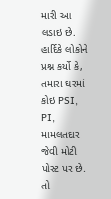મારી આ લડાઇ છે.
હાર્દિકે લોકોને પ્રશ્ન કર્યો કે, તમારા ઘરમાં કોઇ PSI, PI, મામલતદાર જેવી મોટી પોસ્ટ પર છે. તો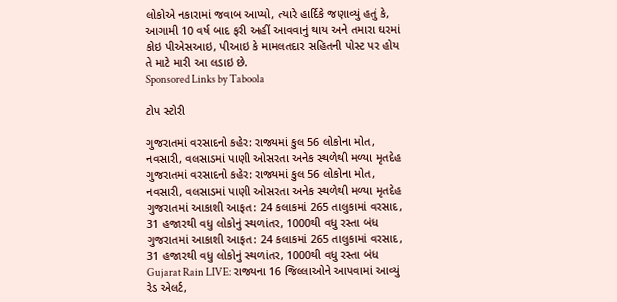લોકોએ નકારામાં જવાબ આપ્યો, ત્યારે હાર્દિકે જણાવ્યું હતું કે, આગામી 10 વર્ષ બાદ ફરી અહીં આવવાનું થાય અને તમારા ઘરમાં કોઇ પીએસઆઇ, પીઆઇ કે મામલતદાર સહિતની પોસ્ટ પર હોય તે માટે મારી આ લડાઇ છે.
Sponsored Links by Taboola

ટોપ સ્ટોરી

ગુજરાતમાં વરસાદનો કહેર: રાજ્યમાં કુલ 56 લોકોના મોત, નવસારી, વલસાડમાં પાણી ઓસરતા અનેક સ્થળેથી મળ્યા મૃતદેહ
ગુજરાતમાં વરસાદનો કહેર: રાજ્યમાં કુલ 56 લોકોના મોત, નવસારી, વલસાડમાં પાણી ઓસરતા અનેક સ્થળેથી મળ્યા મૃતદેહ
ગુજરાતમાં આકાશી આફત: 24 કલાકમાં 265 તાલુકામાં વરસાદ, 31 હજારથી વધુ લોકોનું સ્થળાંતર, 1000થી વધુ રસ્તા બંધ
ગુજરાતમાં આકાશી આફત: 24 કલાકમાં 265 તાલુકામાં વરસાદ, 31 હજારથી વધુ લોકોનું સ્થળાંતર, 1000થી વધુ રસ્તા બંધ
Gujarat Rain LIVE: રાજ્યના 16 જિલ્લાઓને આપવામાં આવ્યું રેડ એલર્ટ,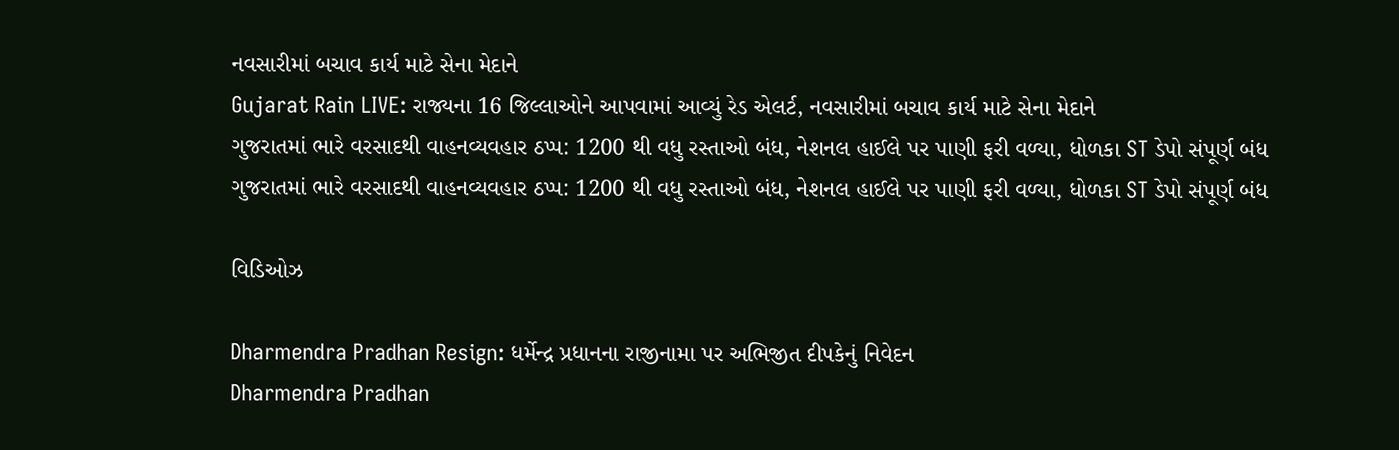નવસારીમાં બચાવ કાર્ય માટે સેના મેદાને
Gujarat Rain LIVE: રાજ્યના 16 જિલ્લાઓને આપવામાં આવ્યું રેડ એલર્ટ, નવસારીમાં બચાવ કાર્ય માટે સેના મેદાને
ગુજરાતમાં ભારે વરસાદથી વાહનવ્યવહાર ઠપ્પ: 1200 થી વધુ રસ્તાઓ બંધ, નેશનલ હાઈલે પર પાણી ફરી વળ્યા, ધોળકા ST ડેપો સંપૂર્ણ બંધ
ગુજરાતમાં ભારે વરસાદથી વાહનવ્યવહાર ઠપ્પ: 1200 થી વધુ રસ્તાઓ બંધ, નેશનલ હાઈલે પર પાણી ફરી વળ્યા, ધોળકા ST ડેપો સંપૂર્ણ બંધ

વિડિઓઝ

Dharmendra Pradhan Resign: ધર્મેન્દ્ર પ્રધાનના રાજીનામા પર અભિજીત દીપકેનું નિવેદન
Dharmendra Pradhan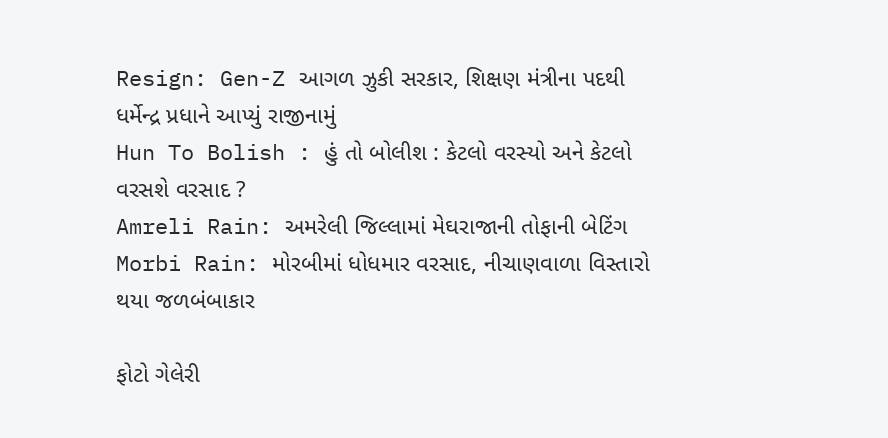Resign: Gen-Z આગળ ઝુકી સરકાર, શિક્ષણ મંત્રીના પદથી ધર્મેન્દ્ર પ્રધાને આપ્યું રાજીનામું
Hun To Bolish : હું તો બોલીશ : કેટલો વરસ્યો અને કેટલો વરસશે વરસાદ ?
Amreli Rain: અમરેલી જિલ્લામાં મેઘરાજાની તોફાની બેટિંગ
Morbi Rain: મોરબીમાં ધોધમાર વરસાદ, નીચાણવાળા વિસ્તારો થયા જળબંબાકાર

ફોટો ગેલેરી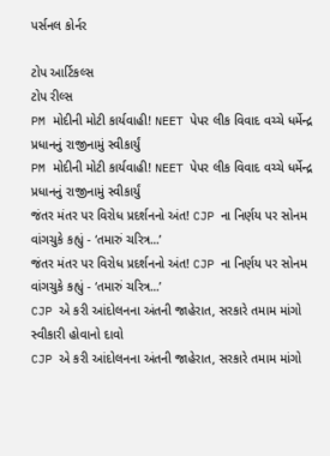પર્સનલ કોર્નર

ટોપ આર્ટિકલ્સ
ટોપ રીલ્સ
PM મોદીની મોટી કાર્યવાહી! NEET પેપર લીક વિવાદ વચ્ચે ધર્મેન્દ્ર પ્રધાનનું રાજીનામું સ્વીકાર્યું
PM મોદીની મોટી કાર્યવાહી! NEET પેપર લીક વિવાદ વચ્ચે ધર્મેન્દ્ર પ્રધાનનું રાજીનામું સ્વીકાર્યું
જંતર મંતર પર વિરોધ પ્રદર્શનનો અંત! CJP ના નિર્ણય પર સોનમ વાંગચુકે કહ્યું - ‘તમારું ચરિત્ર...’
જંતર મંતર પર વિરોધ પ્રદર્શનનો અંત! CJP ના નિર્ણય પર સોનમ વાંગચુકે કહ્યું - ‘તમારું ચરિત્ર...’
CJP એ કરી આંદોલનના અંતની જાહેરાત, સરકારે તમામ માંગો સ્વીકારી હોવાનો દાવો
CJP એ કરી આંદોલનના અંતની જાહેરાત, સરકારે તમામ માંગો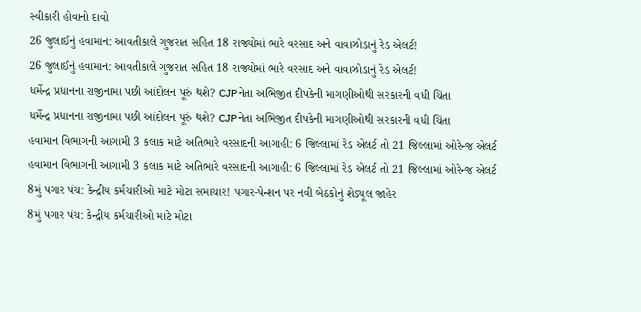સ્વીકારી હોવાનો દાવો
26 જુલાઈનું હવામાન: આવતીકાલે ગુજરાત સહિત 18 રાજ્યોમાં ભારે વરસાદ અને વાવાઝોડાનું રેડ એલર્ટ!
26 જુલાઈનું હવામાન: આવતીકાલે ગુજરાત સહિત 18 રાજ્યોમાં ભારે વરસાદ અને વાવાઝોડાનું રેડ એલર્ટ!
ધર્મેન્દ્ર પ્રધાનના રાજીનામા પછી આંદોલન પૂરું થશે? CJP નેતા અભિજીત દીપકેની માગણીઓથી સરકારની વધી ચિંતા
ધર્મેન્દ્ર પ્રધાનના રાજીનામા પછી આંદોલન પૂરું થશે? CJP નેતા અભિજીત દીપકેની માગણીઓથી સરકારની વધી ચિંતા
હવામાન વિભાગની આગામી 3 કલાક માટે અતિભારે વરસાદની આગાહી: 6 જિલ્લામાં રેડ એલર્ટ તો 21 જિલ્લામાં ઓરેન્જ એલર્ટ
હવામાન વિભાગની આગામી 3 કલાક માટે અતિભારે વરસાદની આગાહી: 6 જિલ્લામાં રેડ એલર્ટ તો 21 જિલ્લામાં ઓરેન્જ એલર્ટ
8મું પગાર પંચ: કેન્દ્રીય કર્મચારીઓ માટે મોટા સમાચાર! પગાર-પેન્શન પર નવી બેઠકોનું શેડ્યૂલ જાહેર
8મું પગાર પંચ: કેન્દ્રીય કર્મચારીઓ માટે મોટા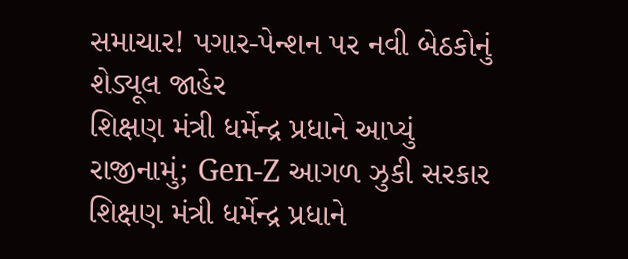સમાચાર! પગાર-પેન્શન પર નવી બેઠકોનું શેડ્યૂલ જાહેર
શિક્ષણ મંત્રી ધર્મેન્દ્ર પ્રધાને આપ્યું રાજીનામું; Gen-Z આગળ ઝુકી સરકાર
શિક્ષણ મંત્રી ધર્મેન્દ્ર પ્રધાને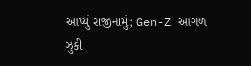આપ્યું રાજીનામું; Gen-Z આગળ ઝુકી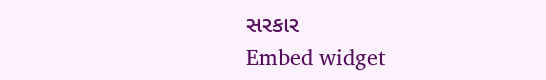સરકાર
Embed widget